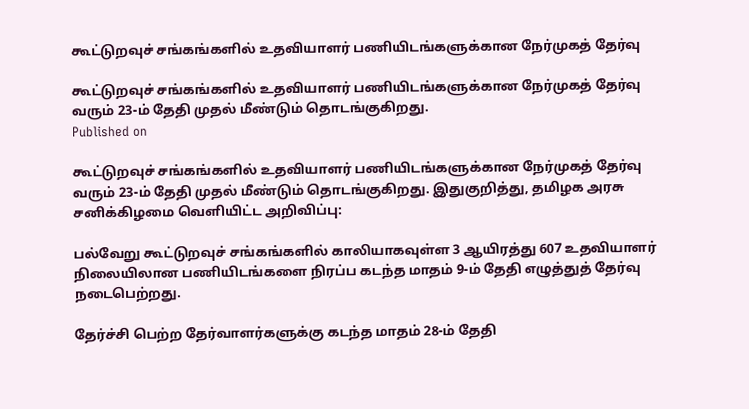கூட்டுறவுச் சங்கங்களில் உதவியாளர் பணியிடங்களுக்கான நேர்முகத் தேர்வு

கூட்டுறவுச் சங்கங்களில் உதவியாளர் பணியிடங்களுக்கான நேர்முகத் தேர்வு வரும் 23-ம் தேதி முதல் மீண்டும் தொடங்குகிறது.
Published on

கூட்டுறவுச் சங்கங்களில் உதவியாளர் பணியிடங்களுக்கான நேர்முகத் தேர்வு வரும் 23-ம் தேதி முதல் மீண்டும் தொடங்குகிறது. இதுகுறித்து, தமிழக அரசு சனிக்கிழமை வெளியிட்ட அறிவிப்பு:

பல்வேறு கூட்டுறவுச் சங்கங்களில் காலியாகவுள்ள 3 ஆயிரத்து 607 உதவியாளர் நிலையிலான பணியிடங்களை நிரப்ப கடந்த மாதம் 9-ம் தேதி எழுத்துத் தேர்வு நடைபெற்றது.

தேர்ச்சி பெற்ற தேர்வாளர்களுக்கு கடந்த மாதம் 28-ம் தேதி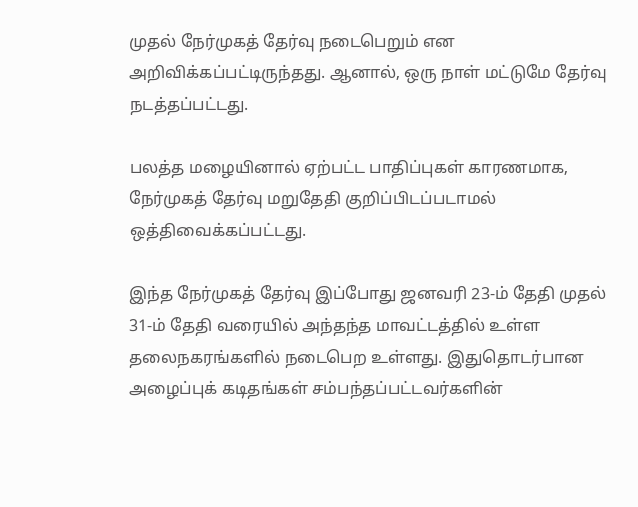முதல் நேர்முகத் தேர்வு நடைபெறும் என அறிவிக்கப்பட்டிருந்தது. ஆனால், ஒரு நாள் மட்டுமே தேர்வு நடத்தப்பட்டது.

பலத்த மழையினால் ஏற்பட்ட பாதிப்புகள் காரணமாக, நேர்முகத் தேர்வு மறுதேதி குறிப்பிடப்படாமல் ஒத்திவைக்கப்பட்டது.

இந்த நேர்முகத் தேர்வு இப்போது ஜனவரி 23-ம் தேதி முதல் 31-ம் தேதி வரையில் அந்தந்த மாவட்டத்தில் உள்ள தலைநகரங்களில் நடைபெற உள்ளது. இதுதொடர்பான அழைப்புக் கடிதங்கள் சம்பந்தப்பட்டவர்களின்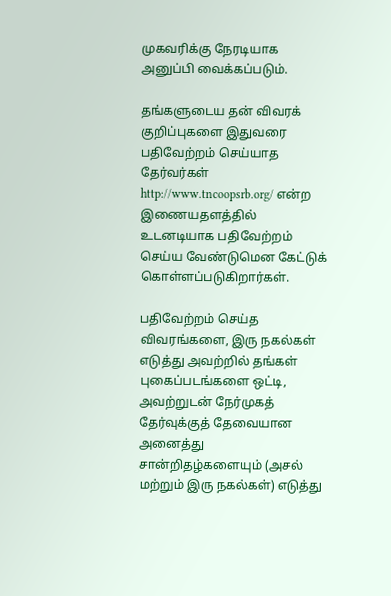முகவரிக்கு நேரடியாக அனுப்பி வைக்கப்படும்.

தங்களுடைய தன் விவரக் குறிப்புகளை இதுவரை பதிவேற்றம் செய்யாத தேர்வர்கள் http://www.tncoopsrb.org/ என்ற இணையதளத்தில் உடனடியாக பதிவேற்றம் செய்ய வேண்டுமென கேட்டுக் கொள்ளப்படுகிறார்கள்.

பதிவேற்றம் செய்த விவரங்களை, இரு நகல்கள் எடுத்து அவற்றில் தங்கள் புகைப்படங்களை ஒட்டி, அவற்றுடன் நேர்முகத் தேர்வுக்குத் தேவையான அனைத்து சான்றிதழ்களையும் (அசல் மற்றும் இரு நகல்கள்) எடுத்து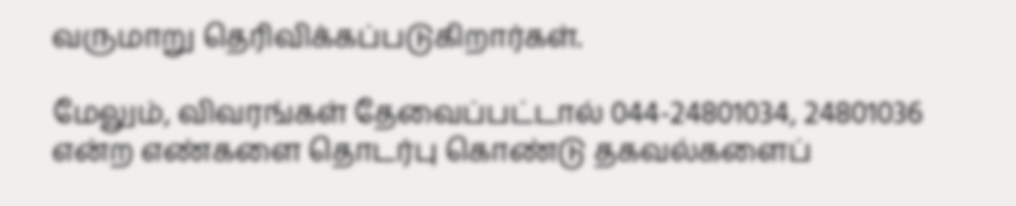வருமாறு தெரிவிக்கப்படுகிறார்கள்.

மேலும், விவரங்கள் தேவைப்பட்டால் 044-24801034, 24801036 என்ற எண்களை தொடர்பு கொண்டு தகவல்களைப்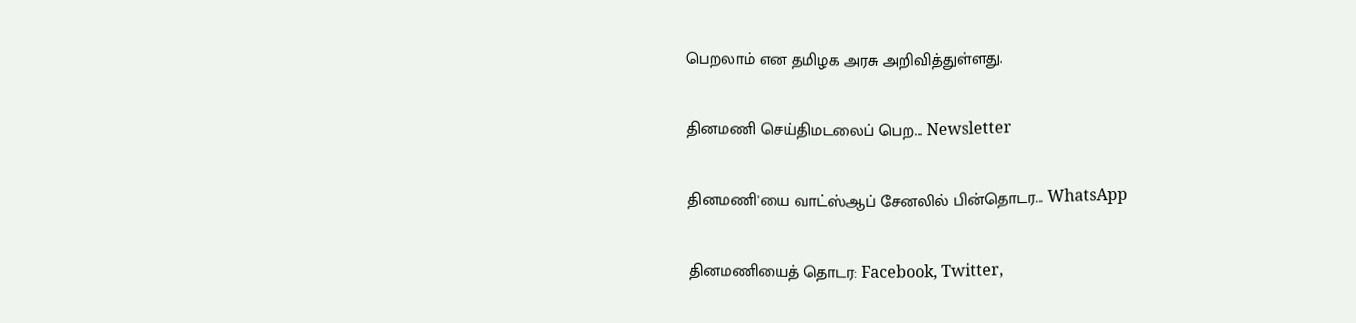பெறலாம் என தமிழக அரசு அறிவித்துள்ளது.

தினமணி செய்திமடலைப் பெற... Newsletter

தினமணி'யை வாட்ஸ்ஆப் சேனலில் பின்தொடர... WhatsApp

தினமணியைத் தொடர: Facebook, Twitter,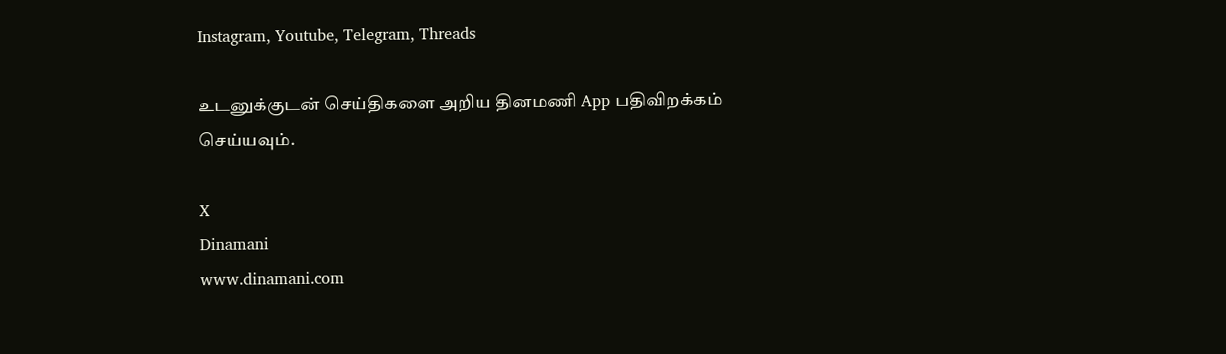Instagram, Youtube, Telegram, Threads

உடனுக்குடன் செய்திகளை அறிய தினமணி App பதிவிறக்கம் செய்யவும்.

X
Dinamani
www.dinamani.com